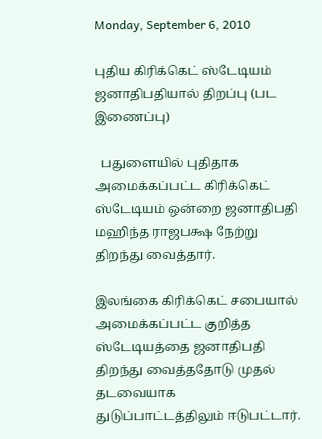Monday, September 6, 2010

புதிய கிரிக்கெட் ஸ்டேடியம் ஜனாதிபதியால் திறப்பு (பட இணைப்பு)

  பதுளையில் புதிதாக அமைக்கப்பட்ட கிரிக்கெட் ஸ்டேடியம் ஒன்றை ஜனாதிபதி மஹிந்த ராஜபக்ஷ நேற்று திறந்து வைத்தார்.

இலங்கை கிரிக்கெட் சபையால் அமைக்கப்பட்ட குறித்த ஸ்டேடியத்தை ஜனாதிபதி திறந்து வைத்ததோடு முதல் தடவையாக துடுப்பாட்டத்திலும் ஈடுபட்டார்.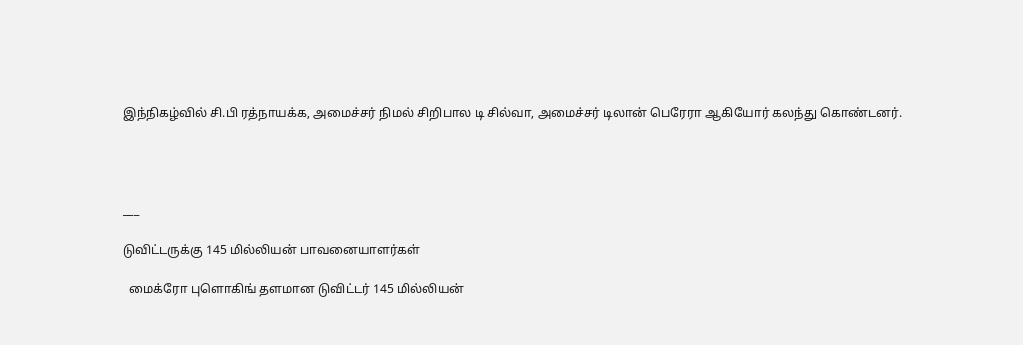இந்நிகழ்வில் சி.பி ரத்நாயக்க, அமைச்சர் நிமல் சிறிபால டி சில்வா, அமைச்சர் டிலான் பெரேரா ஆகியோர் கலந்து கொண்டனர்.




___

டுவிட்டருக்கு 145 மில்லியன் பாவனையாளர்கள்

  மைக்ரோ புளொகிங் தளமான டுவிட்டர் 145 மில்லியன்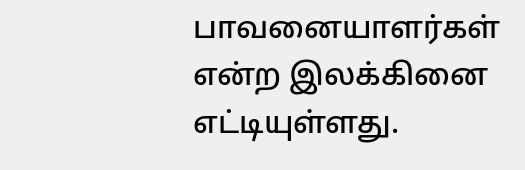பாவனையாளர்கள் என்ற இலக்கினை எட்டியுள்ளது.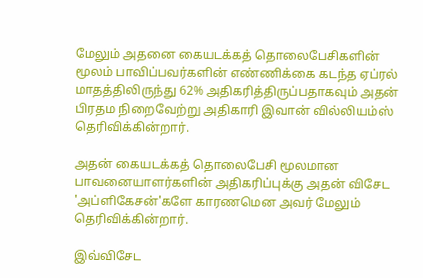மேலும் அதனை கையடக்கத் தொலைபேசிகளின் மூலம் பாவிப்பவர்களின் எண்ணிக்கை கடந்த ஏப்ரல் மாதத்திலிருந்து 62% அதிகரித்திருப்பதாகவும் அதன் பிரதம நிறைவேற்று அதிகாரி இவான் வில்லியம்ஸ் தெரிவிக்கின்றார்.

அதன் கையடக்கத் தொலைபேசி மூலமான பாவனையாளர்களின் அதிகரிப்புக்கு அதன் விசேட 'அப்ளிகேசன்'களே காரணமென அவர் மேலும் தெரிவிக்கின்றார்.

இவ்விசேட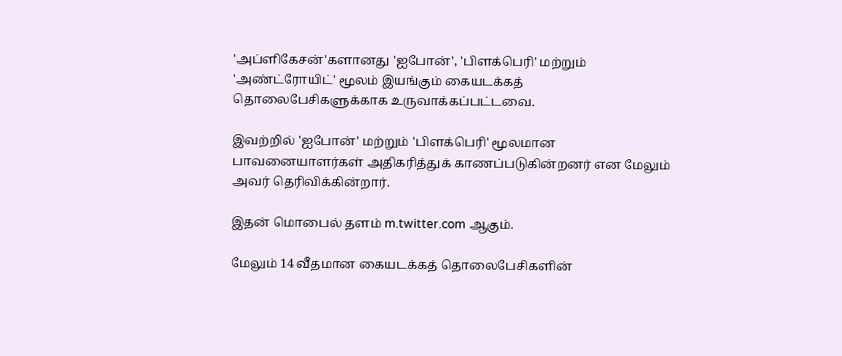'அப்ளிகேசன்'களானது 'ஐபோன்', 'பிளக்பெரி' மற்றும் 'அண்ட்ரோயிட்' மூலம் இயங்கும் கையடக்கத் தொலைபேசிகளுக்காக உருவாக்கப்பட்டவை.

இவற்றில் 'ஐபோன்' மற்றும் 'பிளக்பெரி' மூலமான பாவனையாளர்கள் அதிகரித்துக் காணப்படுகின்றனர் என மேலும் அவர் தெரிவிக்கின்றார்.

இதன் மொபைல் தளம் m.twitter.com ஆகும்.

மேலும் 14 வீதமான கையடக்கத் தொலைபேசிகளின்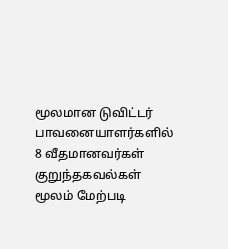மூலமான டுவிட்டர் பாவனையாளர்களில் 8 வீதமானவர்கள் குறுந்தகவல்கள் மூலம் மேற்படி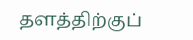தளத்திற்குப்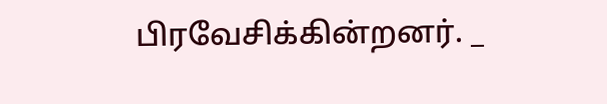பிரவேசிக்கின்றனர். _